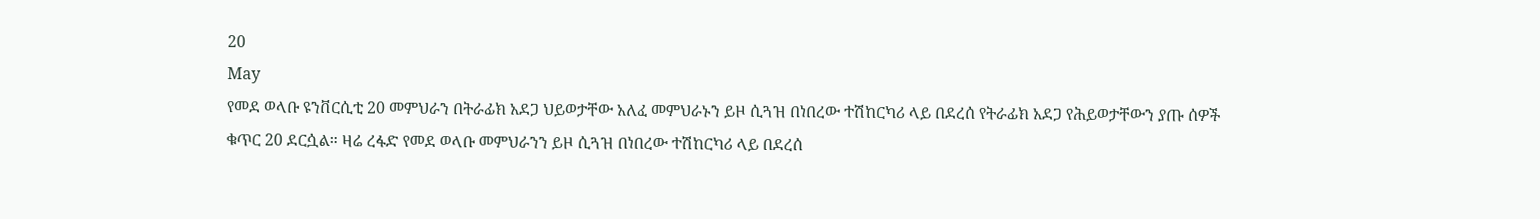20
May
የመደ ወላቡ ዩንቨርሲቲ 20 መምህራን በትራፊክ አደጋ ህይወታቸው አለፈ መምህራኑን ይዞ ሲጓዝ በነበረው ተሽከርካሪ ላይ በደረሰ የትራፊክ አደጋ የሕይወታቸውን ያጡ ሰዎች ቁጥር 20 ደርሷል። ዛሬ ረፋድ የመደ ወላቡ መምህራንን ይዞ ሲጓዝ በነበረው ተሽከርካሪ ላይ በደረሰ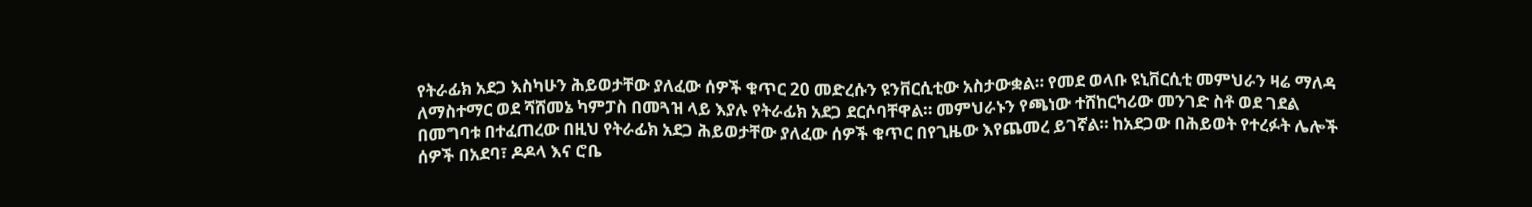የትራፊክ አደጋ እስካሁን ሕይወታቸው ያለፈው ሰዎች ቁጥር 20 መድረሱን ዩንቨርሲቲው አስታውቋል። የመደ ወላቡ ዩኒቨርሲቲ መምህራን ዛሬ ማለዳ ለማስተማር ወደ ሻሸመኔ ካምፓስ በመጓዝ ላይ እያሉ የትራፊክ አደጋ ደርሶባቸዋል። መምህራኑን የጫነው ተሸከርካሪው መንገድ ስቶ ወደ ገደል በመግባቱ በተፈጠረው በዚህ የትራፊክ አደጋ ሕይወታቸው ያለፈው ሰዎች ቁጥር በየጊዜው እየጨመረ ይገኛል። ከአደጋው በሕይወት የተረፉት ሌሎች ሰዎች በአደባ፣ ዶዶላ እና ሮቤ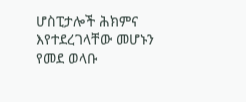ሆስፒታሎች ሕክምና እየተደረገላቸው መሆኑን የመደ ወላቡ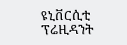ዩኒቨርሲቲ ፕሬዚዳንት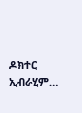ዶክተር ኢብራሂም…